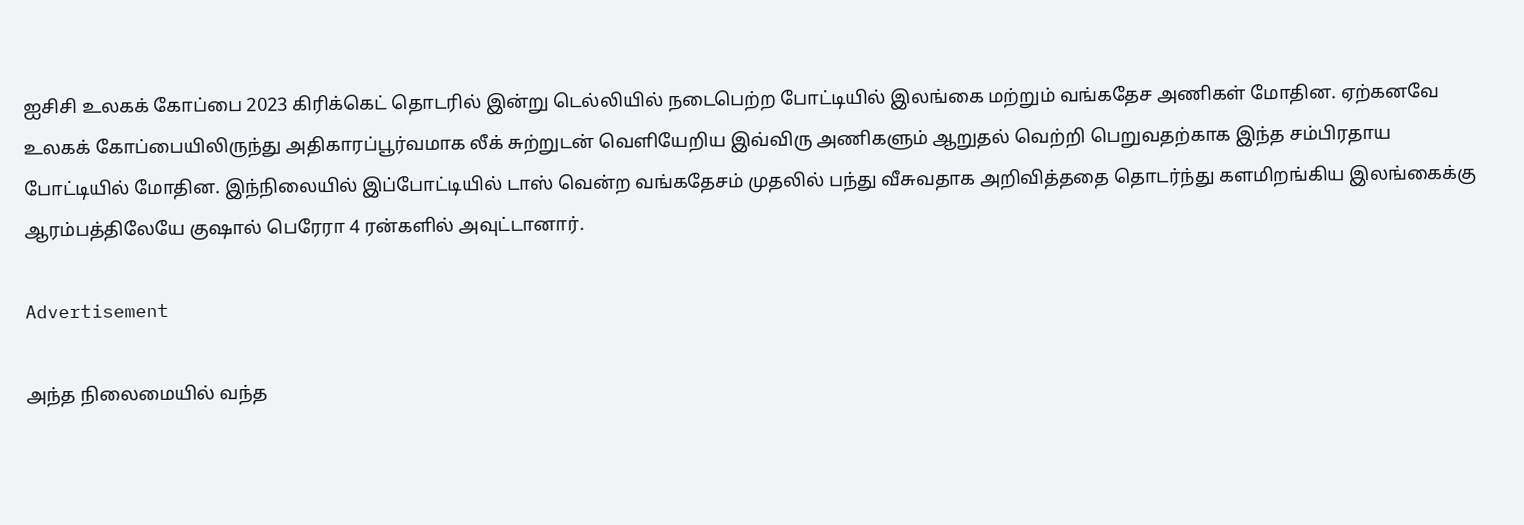ஐசிசி உலகக் கோப்பை 2023 கிரிக்கெட் தொடரில் இன்று டெல்லியில் நடைபெற்ற போட்டியில் இலங்கை மற்றும் வங்கதேச அணிகள் மோதின. ஏற்கனவே உலகக் கோப்பையிலிருந்து அதிகாரப்பூர்வமாக லீக் சுற்றுடன் வெளியேறிய இவ்விரு அணிகளும் ஆறுதல் வெற்றி பெறுவதற்காக இந்த சம்பிரதாய போட்டியில் மோதின. இந்நிலையில் இப்போட்டியில் டாஸ் வென்ற வங்கதேசம் முதலில் பந்து வீசுவதாக அறிவித்ததை தொடர்ந்து களமிறங்கிய இலங்கைக்கு ஆரம்பத்திலேயே குஷால் பெரேரா 4 ரன்களில் அவுட்டானார்.

Advertisement

அந்த நிலைமையில் வந்த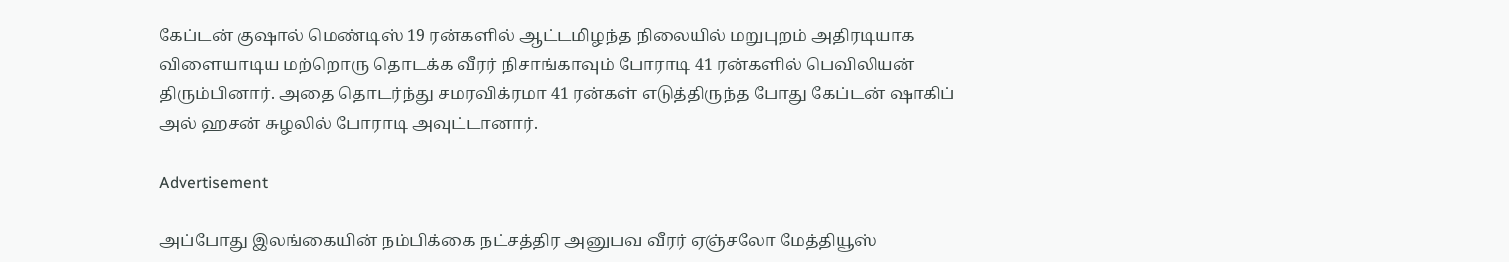கேப்டன் குஷால் மெண்டிஸ் 19 ரன்களில் ஆட்டமிழந்த நிலையில் மறுபுறம் அதிரடியாக விளையாடிய மற்றொரு தொடக்க வீரர் நிசாங்காவும் போராடி 41 ரன்களில் பெவிலியன் திரும்பினார். அதை தொடர்ந்து சமரவிக்ரமா 41 ரன்கள் எடுத்திருந்த போது கேப்டன் ஷாகிப் அல் ஹசன் சுழலில் போராடி அவுட்டானார்.

Advertisement

அப்போது இலங்கையின் நம்பிக்கை நட்சத்திர அனுபவ வீரர் ஏஞ்சலோ மேத்தியூஸ்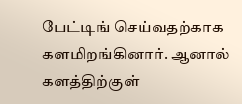பேட்டிங் செய்வதற்காக களமிறங்கினார். ஆனால் களத்திற்குள்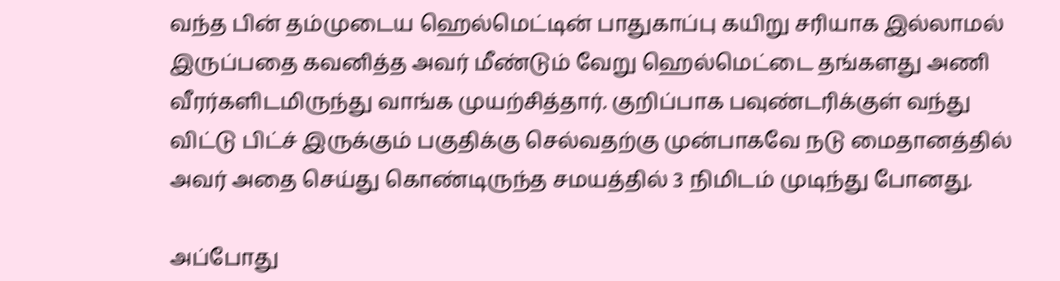வந்த பின் தம்முடைய ஹெல்மெட்டின் பாதுகாப்பு கயிறு சரியாக இல்லாமல் இருப்பதை கவனித்த அவர் மீண்டும் வேறு ஹெல்மெட்டை தங்களது அணி வீரர்களிடமிருந்து வாங்க முயற்சித்தார். குறிப்பாக பவுண்டரிக்குள் வந்து விட்டு பிட்ச் இருக்கும் பகுதிக்கு செல்வதற்கு முன்பாகவே நடு மைதானத்தில் அவர் அதை செய்து கொண்டிருந்த சமயத்தில் 3 நிமிடம் முடிந்து போனது.

அப்போது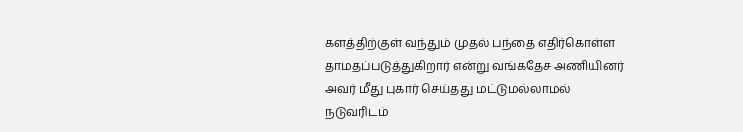களத்திற்குள் வந்தும் முதல் பந்தை எதிர்கொள்ள தாமதப்படுத்துகிறார் என்று வங்கதேச அணியினர் அவர் மீது புகார் செய்தது மட்டுமல்லாமல் நடுவரிடம்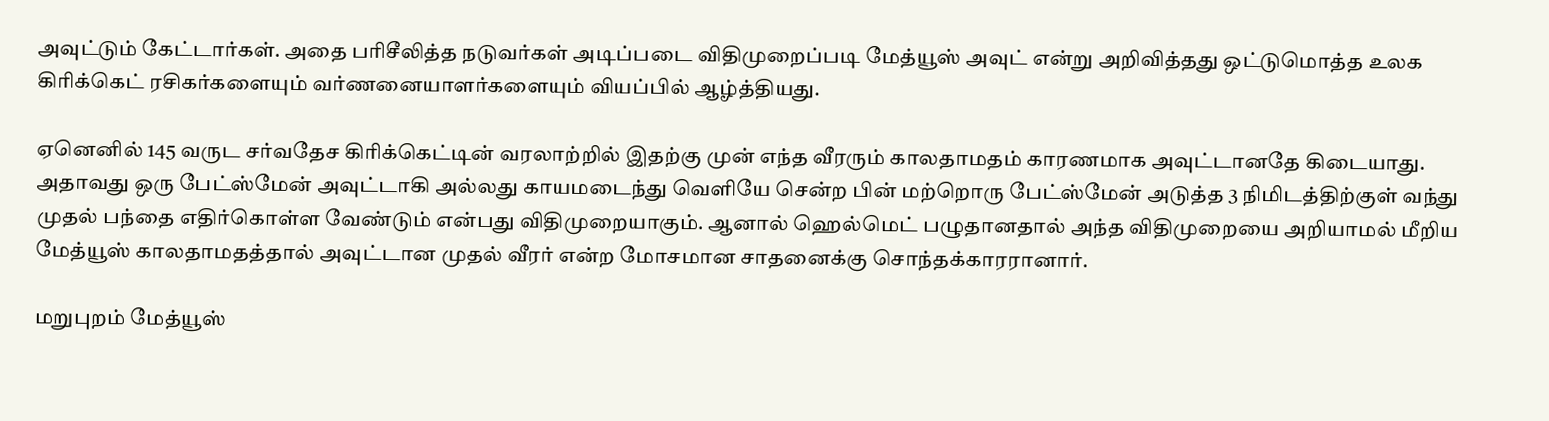அவுட்டும் கேட்டார்கள். அதை பரிசீலித்த நடுவர்கள் அடிப்படை விதிமுறைப்படி மேத்யூஸ் அவுட் என்று அறிவித்தது ஒட்டுமொத்த உலக கிரிக்கெட் ரசிகர்களையும் வர்ணனையாளர்களையும் வியப்பில் ஆழ்த்தியது.

ஏனெனில் 145 வருட சர்வதேச கிரிக்கெட்டின் வரலாற்றில் இதற்கு முன் எந்த வீரரும் காலதாமதம் காரணமாக அவுட்டானதே கிடையாது. அதாவது ஒரு பேட்ஸ்மேன் அவுட்டாகி அல்லது காயமடைந்து வெளியே சென்ற பின் மற்றொரு பேட்ஸ்மேன் அடுத்த 3 நிமிடத்திற்குள் வந்து முதல் பந்தை எதிர்கொள்ள வேண்டும் என்பது விதிமுறையாகும். ஆனால் ஹெல்மெட் பழுதானதால் அந்த விதிமுறையை அறியாமல் மீறிய மேத்யூஸ் காலதாமதத்தால் அவுட்டான முதல் வீரர் என்ற மோசமான சாதனைக்கு சொந்தக்காரரானார்.

மறுபுறம் மேத்யூஸ்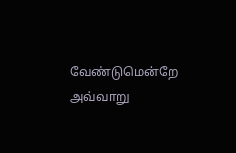வேண்டுமென்றே அவ்வாறு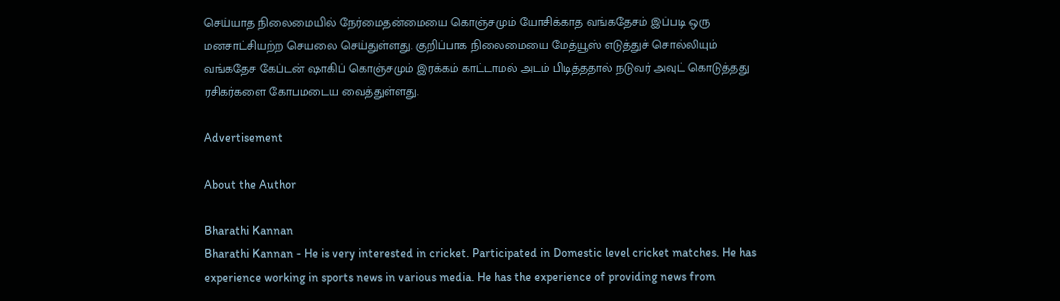செய்யாத நிலைமையில் நேர்மைதன்மையை கொஞ்சமும் யோசிக்காத வங்கதேசம் இப்படி ஒரு மனசாட்சியற்ற செயலை செய்துள்ளது. குறிப்பாக நிலைமையை மேத்யூஸ் எடுத்துச் சொல்லியும் வங்கதேச கேப்டன் ஷாகிப் கொஞ்சமும் இரக்கம் காட்டாமல் அடம் பிடித்ததால் நடுவர் அவுட் கொடுத்தது ரசிகர்களை கோபமடைய வைத்துள்ளது.

Advertisement

About the Author

Bharathi Kannan
Bharathi Kannan - He is very interested in cricket. Participated in Domestic level cricket matches. He has experience working in sports news in various media. He has the experience of providing news from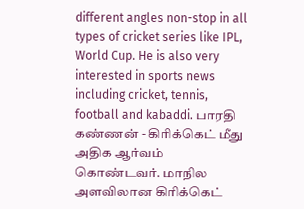different angles non-stop in all types of cricket series like IPL, World Cup. He is also very interested in sports news including cricket, tennis, football and kabaddi. பாரதி கண்ணன் - கிரிக்கெட் மீது அதிக ஆர்வம் கொண்டவர். மாநில அளவிலான கிரிக்கெட்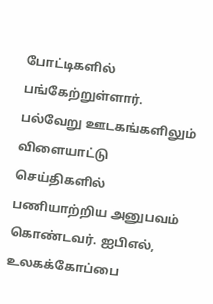போட்டிகளில் பங்கேற்றுள்ளார். பல்வேறு ஊடகங்களிலும் விளையாட்டு செய்திகளில் பணியாற்றிய அனுபவம் கொண்டவர். ஐபிஎல், உலகக்கோப்பை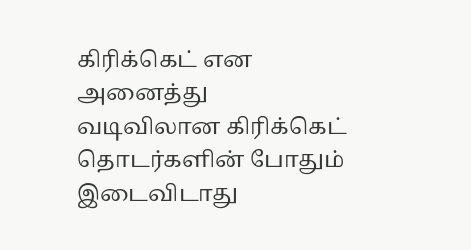கிரிக்கெட் என அனைத்து வடிவிலான கிரிக்கெட் தொடர்களின் போதும் இடைவிடாது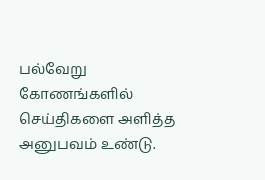பல்வேறு கோணங்களில் செய்திகளை அளித்த அனுபவம் உண்டு.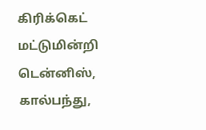கிரிக்கெட் மட்டுமின்றி டென்னிஸ், கால்பந்து,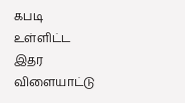கபடி உள்ளிட்ட இதர விளையாட்டு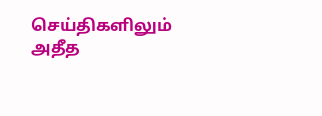செய்திகளிலும் அதீத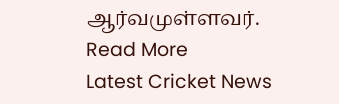ஆர்வமுள்ளவர். Read More
Latest Cricket News